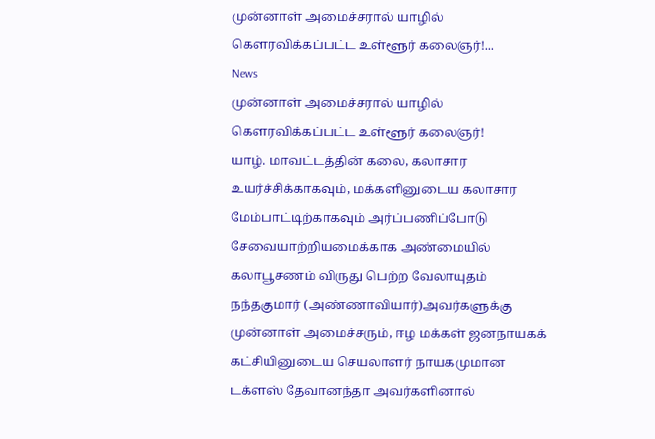முன்னாள் அமைச்சரால் யாழில் கௌரவிக்கப்பட்ட உள்ளூர் கலைஞர்!...
News
முன்னாள் அமைச்சரால் யாழில் கௌரவிக்கப்பட்ட உள்ளூர் கலைஞர்!
யாழ். மாவட்டத்தின் கலை, கலாசார உயர்ச்சிக்காகவும், மக்களினுடைய கலாசார மேம்பாட்டிற்காகவும் அர்ப்பணிப்போடு சேவையாற்றியமைக்காக அண்மையில் கலாபூசணம் விருது பெற்ற வேலாயுதம் நந்தகுமார் (அண்ணாவியார்)அவர்களுக்கு முன்னாள் அமைச்சரும், ஈழ மக்கள் ஜனநாயகக் கட்சியினுடைய செயலாளர் நாயகமுமான டக்ளஸ் தேவானந்தா அவர்களினால்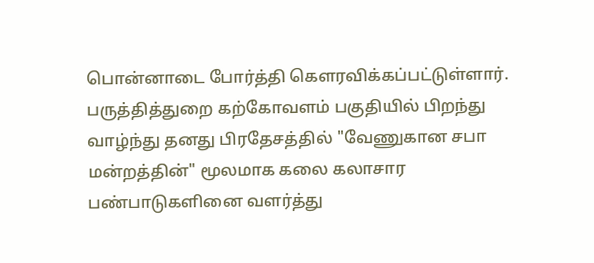பொன்னாடை போர்த்தி கௌரவிக்கப்பட்டுள்ளார்.
பருத்தித்துறை கற்கோவளம் பகுதியில் பிறந்து வாழ்ந்து தனது பிரதேசத்தில் "வேணுகான சபா மன்றத்தின்" மூலமாக கலை கலாசார பண்பாடுகளினை வளர்த்து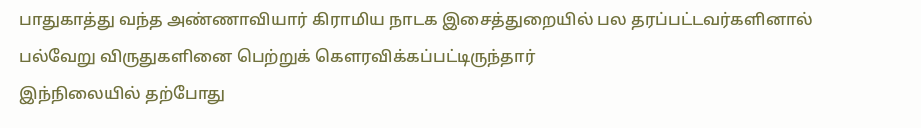பாதுகாத்து வந்த அண்ணாவியார் கிராமிய நாடக இசைத்துறையில் பல தரப்பட்டவர்களினால் பல்வேறு விருதுகளினை பெற்றுக் கௌரவிக்கப்பட்டிருந்தார்
இந்நிலையில் தற்போது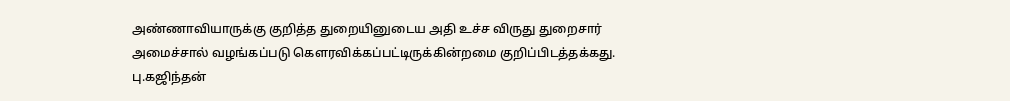அண்ணாவியாருக்கு குறித்த துறையினுடைய அதி உச்ச விருது துறைசார் அமைச்சால் வழங்கப்படு கௌரவிக்கப்பட்டிருக்கின்றமை குறிப்பிடத்தக்கது.
பு.கஜிந்தன்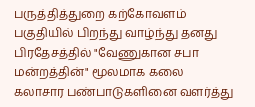பருத்தித்துறை கற்கோவளம் பகுதியில் பிறந்து வாழ்ந்து தனது பிரதேசத்தில் "வேணுகான சபா மன்றத்தின்" மூலமாக கலை கலாசார பண்பாடுகளினை வளர்த்து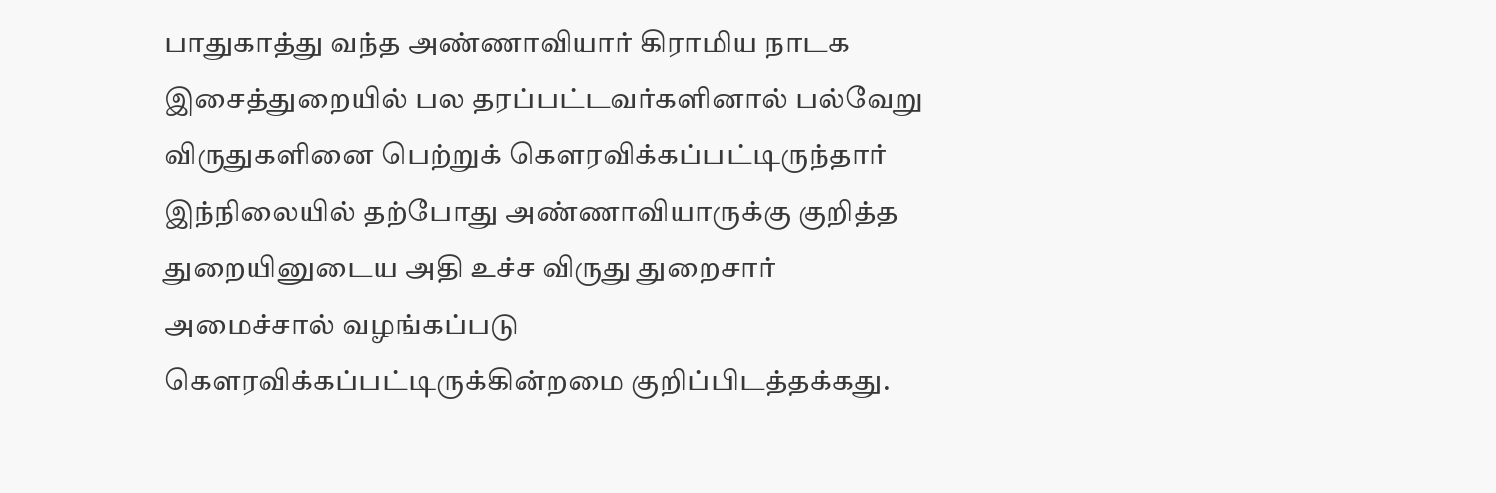பாதுகாத்து வந்த அண்ணாவியார் கிராமிய நாடக இசைத்துறையில் பல தரப்பட்டவர்களினால் பல்வேறு விருதுகளினை பெற்றுக் கௌரவிக்கப்பட்டிருந்தார்
இந்நிலையில் தற்போது அண்ணாவியாருக்கு குறித்த துறையினுடைய அதி உச்ச விருது துறைசார் அமைச்சால் வழங்கப்படு கௌரவிக்கப்பட்டிருக்கின்றமை குறிப்பிடத்தக்கது.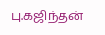பு.கஜிந்தன்